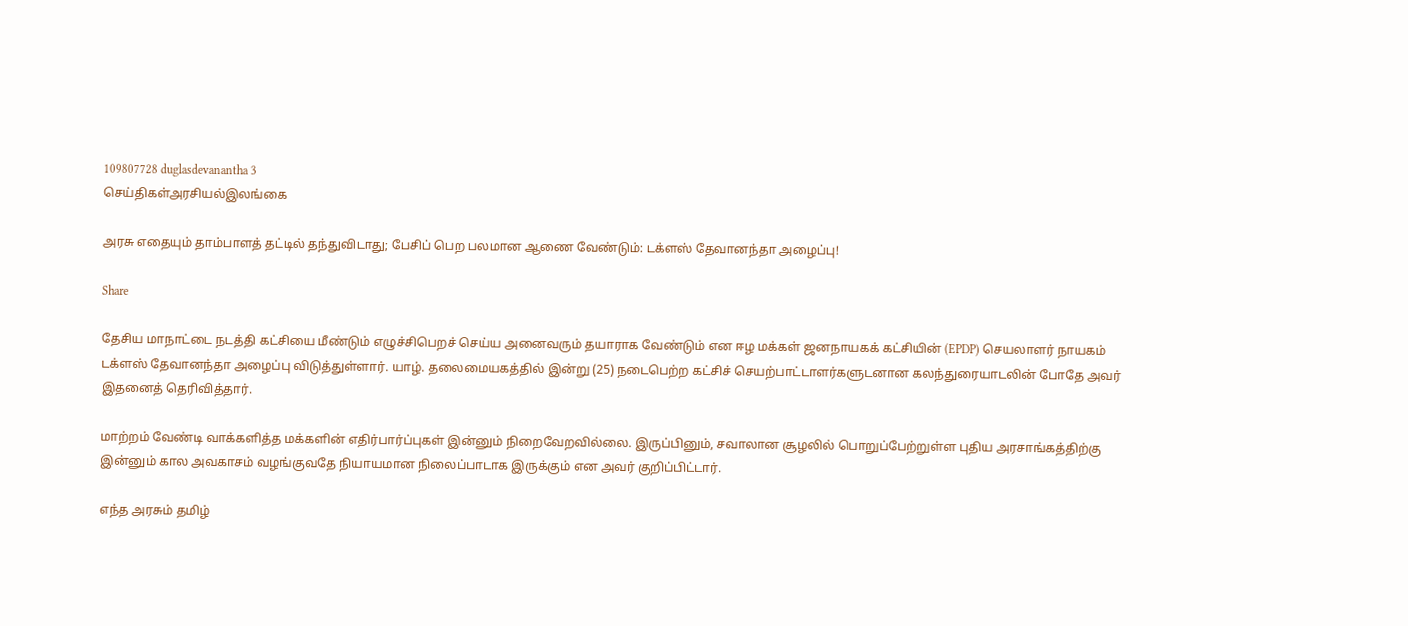109807728 duglasdevanantha 3
செய்திகள்அரசியல்இலங்கை

அரசு எதையும் தாம்பாளத் தட்டில் தந்துவிடாது; பேசிப் பெற பலமான ஆணை வேண்டும்: டக்ளஸ் தேவானந்தா அழைப்பு!

Share

தேசிய மாநாட்டை நடத்தி கட்சியை மீண்டும் எழுச்சிபெறச் செய்ய அனைவரும் தயாராக வேண்டும் என ஈழ மக்கள் ஜனநாயகக் கட்சியின் (EPDP) செயலாளர் நாயகம் டக்ளஸ் தேவானந்தா அழைப்பு விடுத்துள்ளார். யாழ். தலைமையகத்தில் இன்று (25) நடைபெற்ற கட்சிச் செயற்பாட்டாளர்களுடனான கலந்துரையாடலின் போதே அவர் இதனைத் தெரிவித்தார்.

மாற்றம் வேண்டி வாக்களித்த மக்களின் எதிர்பார்ப்புகள் இன்னும் நிறைவேறவில்லை. இருப்பினும், சவாலான சூழலில் பொறுப்பேற்றுள்ள புதிய அரசாங்கத்திற்கு இன்னும் கால அவகாசம் வழங்குவதே நியாயமான நிலைப்பாடாக இருக்கும் என அவர் குறிப்பிட்டார்.

எந்த அரசும் தமிழ்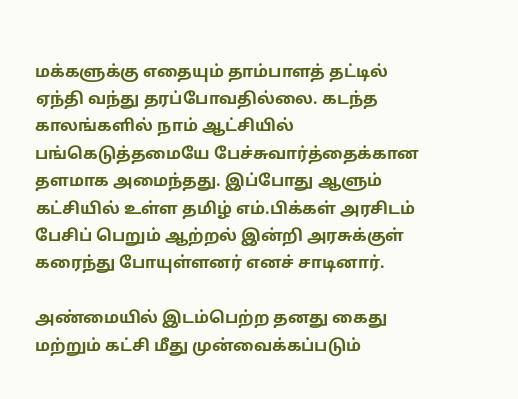மக்களுக்கு எதையும் தாம்பாளத் தட்டில் ஏந்தி வந்து தரப்போவதில்லை. கடந்த காலங்களில் நாம் ஆட்சியில் பங்கெடுத்தமையே பேச்சுவார்த்தைக்கான தளமாக அமைந்தது. இப்போது ஆளும் கட்சியில் உள்ள தமிழ் எம்.பிக்கள் அரசிடம் பேசிப் பெறும் ஆற்றல் இன்றி அரசுக்குள் கரைந்து போயுள்ளனர் எனச் சாடினார்.

அண்மையில் இடம்பெற்ற தனது கைது மற்றும் கட்சி மீது முன்வைக்கப்படும்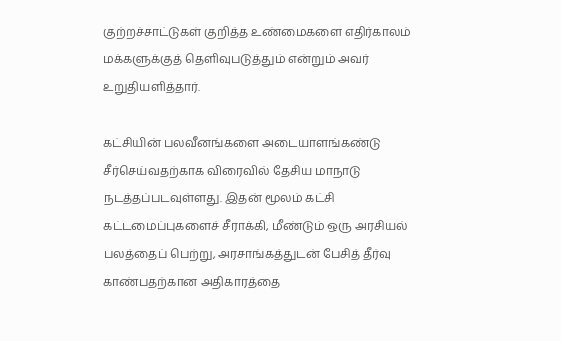குற்றச்சாட்டுகள் குறித்த உண்மைகளை எதிர்காலம் மக்களுக்குத் தெளிவுபடுத்தும் என்றும் அவர் உறுதியளித்தார்.

கட்சியின் பலவீனங்களை அடையாளங்கண்டு சீர்செய்வதற்காக விரைவில் தேசிய மாநாடு நடத்தப்படவுள்ளது. இதன் மூலம் கட்சி கட்டமைப்புகளைச் சீராக்கி, மீண்டும் ஒரு அரசியல் பலத்தைப் பெற்று, அரசாங்கத்துடன் பேசித் தீர்வு காண்பதற்கான அதிகாரத்தை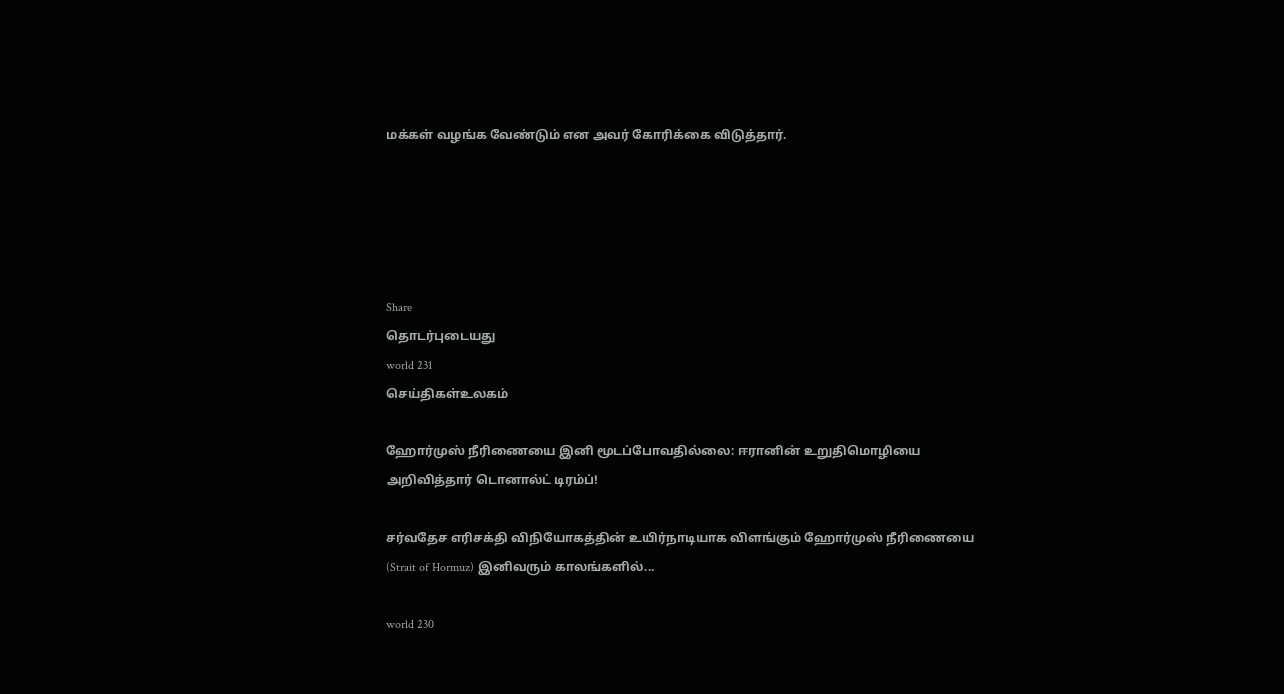மக்கள் வழங்க வேண்டும் என அவர் கோரிக்கை விடுத்தார்.





Share
தொடர்புடையது
world 231
செய்திகள்உலகம்

ஹோர்முஸ் நீரிணையை இனி மூடப்போவதில்லை: ஈரானின் உறுதிமொழியை அறிவித்தார் டொனால்ட் டிரம்ப்!

சர்வதேச எரிசக்தி விநியோகத்தின் உயிர்நாடியாக விளங்கும் ஹோர்முஸ் நீரிணையை (Strait of Hormuz) இனிவரும் காலங்களில்...

world 230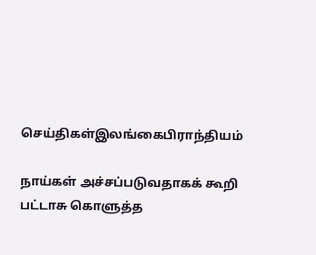செய்திகள்இலங்கைபிராந்தியம்

நாய்கள் அச்சப்படுவதாகக் கூறி பட்டாசு கொளுத்த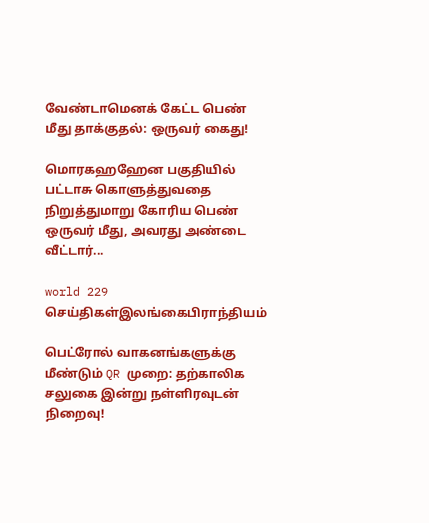வேண்டாமெனக் கேட்ட பெண் மீது தாக்குதல்: ஒருவர் கைது!

மொரகஹஹேன பகுதியில் பட்டாசு கொளுத்துவதை நிறுத்துமாறு கோரிய பெண் ஒருவர் மீது, அவரது அண்டை வீட்டார்...

world 229
செய்திகள்இலங்கைபிராந்தியம்

பெட்ரோல் வாகனங்களுக்கு மீண்டும் QR முறை: தற்காலிக சலுகை இன்று நள்ளிரவுடன் நிறைவு!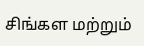சிங்கள மற்றும்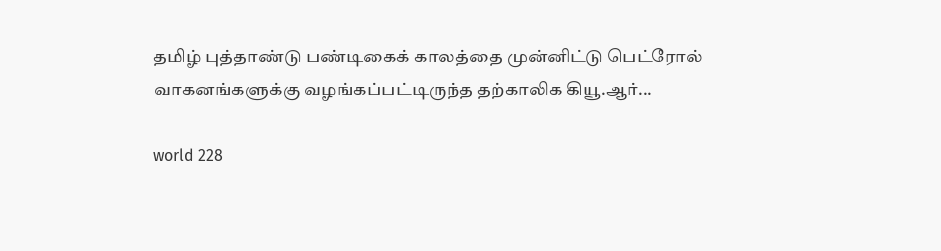தமிழ் புத்தாண்டு பண்டிகைக் காலத்தை முன்னிட்டு பெட்ரோல் வாகனங்களுக்கு வழங்கப்பட்டிருந்த தற்காலிக கியூ.ஆர்...

world 228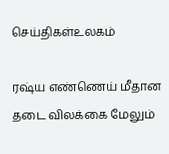செய்திகள்உலகம்

ரஷ்ய எண்ணெய் மீதான தடை விலக்கை மேலும்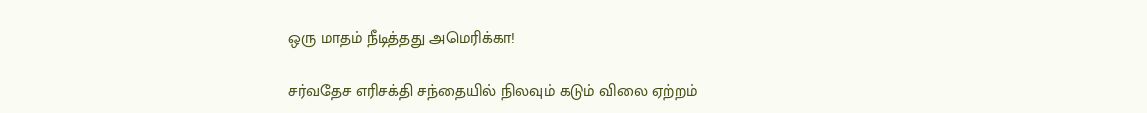ஒரு மாதம் நீடித்தது அமெரிக்கா!

சர்வதேச எரிசக்தி சந்தையில் நிலவும் கடும் விலை ஏற்றம்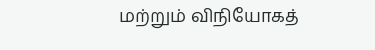மற்றும் விநியோகத்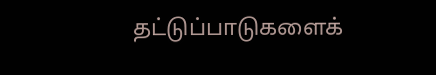தட்டுப்பாடுகளைக்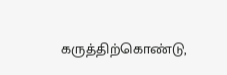கருத்திற்கொண்டு,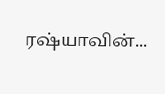ரஷ்யாவின்...